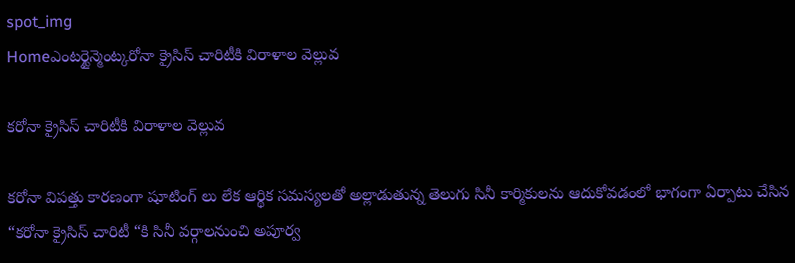spot_img
Homeఎంటర్టైన్మెంట్కరోనా క్రైసిస్ చారిటీకి విరాళాల వెల్లువ

కరోనా క్రైసిస్ చారిటీకి విరాళాల వెల్లువ

కరోనా విపత్తు కారణంగా షూటింగ్ లు లేక ఆర్థిక సమస్యలతో అల్లాడుతున్న తెలుగు సినీ కార్మికులను ఆదుకోవడంలో భాగంగా ఏర్పాటు చేసిన “కరోనా క్రైసిస్ చారిటీ “కి సినీ వర్గాలనుంచి అపూర్వ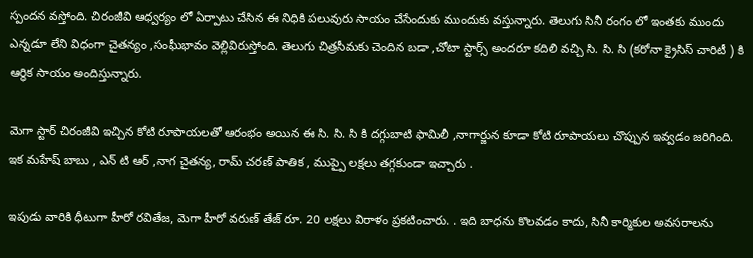స్పందన వస్తోంది. చిరంజీవి ఆధ్వర్యం లో ఏర్పాటు చేసిన ఈ నిధికి పలువురు సాయం చేసేందుకు ముందుకు వస్తున్నారు. తెలుగు సినీ రంగం లో ఇంతకు ముందు ఎన్నడూ లేని విధంగా చైతన్యం ,సంఘీభావం వెల్లివిరుస్తోంది. తెలుగు చిత్రసీమకు చెందిన బడా ,చోటా స్టార్స్ అందరూ కదిలి వచ్చి సి. సి. సి (కరోనా క్రైసిస్ చారిటీ ) కి ఆర్ధిక సాయం అందిస్తున్నారు.

మెగా స్టార్ చిరంజీవి ఇచ్చిన కోటి రూపాయలతో ఆరంభం అయిన ఈ సి. సి. సి కి దగ్గుబాటి ఫామిలీ ,నాగార్జున కూడా కోటి రూపాయలు చొప్పున ఇవ్వడం జరిగింది. ఇక మహేష్ బాబు , ఎన్ టి ఆర్ ,నాగ చైతన్య, రామ్ చరణ్ పాతిక , ముప్పై లక్షలు తగ్గకుండా ఇచ్చారు .

ఇపుడు వారికి ధీటుగా హీరో రవితేజ, మెగా హీరో వరుణ్ తేజ్ రూ. 20 లక్షలు విరాళం ప్రకటించారు. . ఇది బాధను కొలవడం కాదు, సినీ కార్మికుల అవసరాలను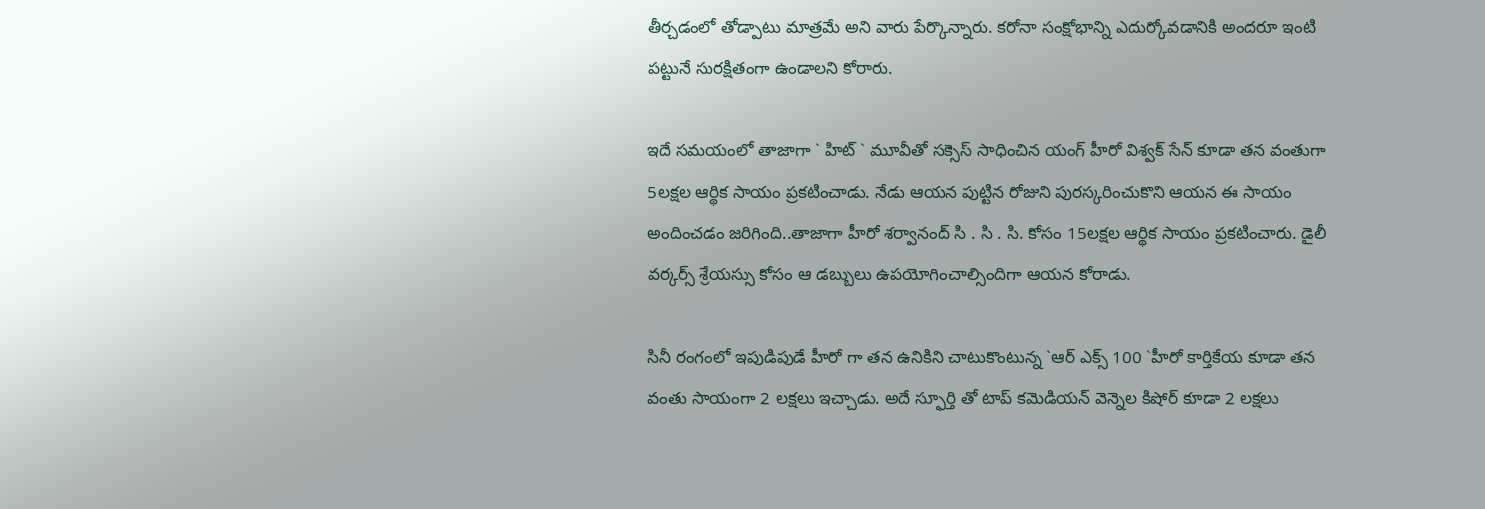తీర్చడంలో తోడ్పాటు మాత్రమే అని వారు పేర్కొన్నారు. కరోనా సంక్షోభాన్ని ఎదుర్కోవడానికి అందరూ ఇంటి పట్టునే సురక్షితంగా ఉండాలని కోరారు.

ఇదే సమయంలో తాజాగా ` హిట్ ` మూవీతో సక్సెస్ సాధించిన యంగ్ హీరో విశ్వక్ సేన్ కూడా తన వంతుగా 5లక్షల ఆర్థిక సాయం ప్రకటించాడు. నేడు ఆయన పుట్టిన రోజుని పురస్కరించుకొని ఆయన ఈ సాయం అందించడం జరిగింది..తాజాగా హీరో శర్వానంద్ సి . సి . సి. కోసం 15లక్షల ఆర్థిక సాయం ప్రకటించారు. డైలీ వర్కర్స్ శ్రేయస్సు కోసం ఆ డబ్బులు ఉపయోగించాల్సిందిగా ఆయన కోరాడు.

సినీ రంగంలో ఇపుడిపుడే హీరో గా తన ఉనికిని చాటుకొంటున్న `ఆర్ ఎక్స్ 100 `హీరో కార్తికేయ కూడా తన వంతు సాయంగా 2 లక్షలు ఇచ్చాడు. అదే స్ఫూర్తి తో టాప్ కమెడియన్ వెన్నెల కిషోర్ కూడా 2 లక్షలు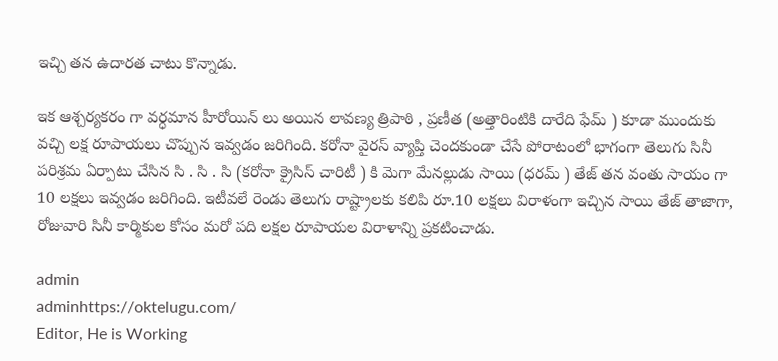ఇచ్చి తన ఉదారత చాటు కొన్నాడు.

ఇక ఆశ్చర్యకరం గా వర్ధమాన హీరోయిన్ లు అయిన లావణ్య త్రిపాఠి , ప్రణీత (అత్తారింటికి దారేది ఫేమ్ ) కూడా ముందుకు వచ్చి లక్ష రూపాయలు చొప్పున ఇవ్వడం జరిగింది. కరోనా వైరస్ వ్యాప్తి చెందకుండా చేసే పోరాటంలో భాగంగా తెలుగు సినీ పరిశ్రమ ఏర్పాటు చేసిన సి . సి . సి (కరోనా క్రైసిస్ చారిటీ ) కి మెగా మేనల్లుడు సాయి (ధరమ్ ) తేజ్ తన వంతు సాయం గా 10 లక్షలు ఇవ్వడం జరిగింది. ఇటీవలే రెండు తెలుగు రాష్ట్రాలకు కలిపి రూ.10 లక్షలు విరాళంగా ఇచ్చిన సాయి తేజ్ తాజాగా, రోజువారి సినీ కార్మికుల కోసం మరో పది లక్షల రూపాయల విరాళాన్ని ప్రకటించాడు.

admin
adminhttps://oktelugu.com/
Editor, He is Working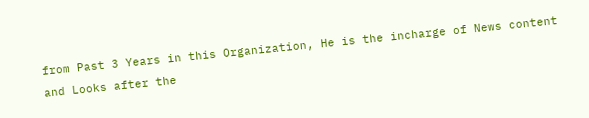from Past 3 Years in this Organization, He is the incharge of News content and Looks after the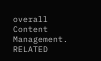overall Content Management.
RELATED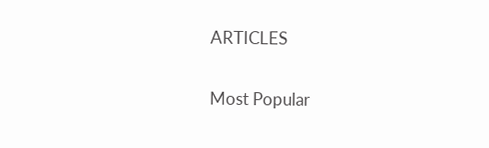ARTICLES

Most Popular